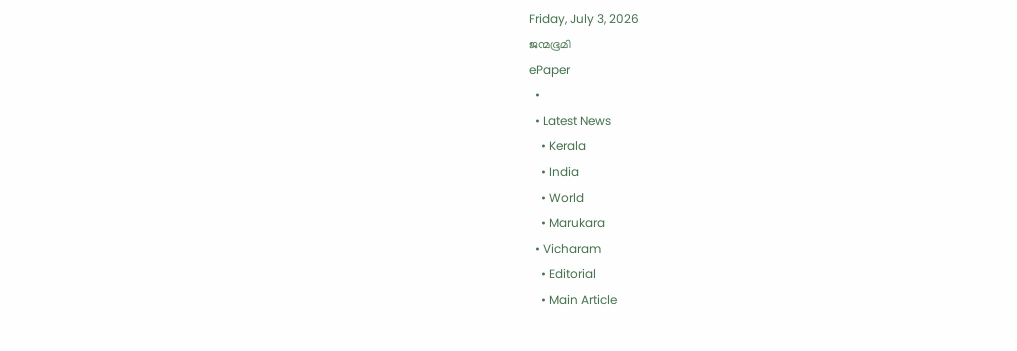Friday, July 3, 2026
ജന്മഭൂമി
ePaper
  •
  • Latest News
    • Kerala
    • India
    • World
    • Marukara
  • Vicharam
    • Editorial
    • Main Article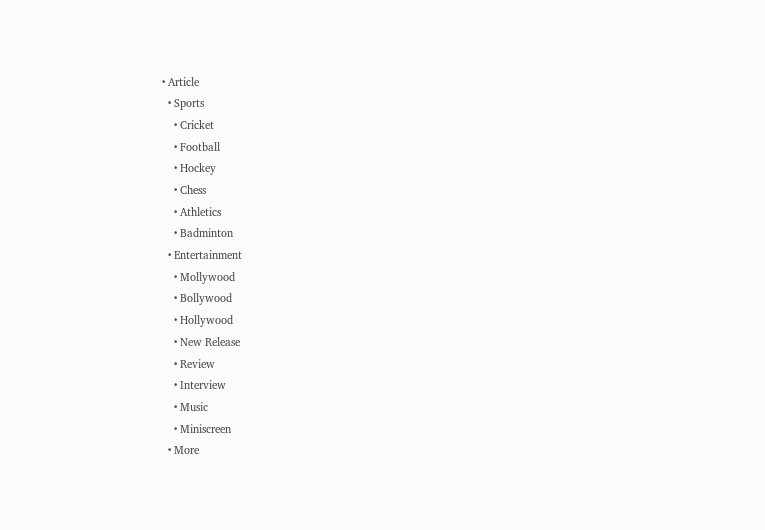• Article
  • Sports
    • Cricket
    • Football
    • Hockey
    • Chess
    • Athletics
    • Badminton
  • Entertainment
    • Mollywood
    • Bollywood
    • Hollywood
    • New Release
    • Review
    • Interview
    • Music
    • Miniscreen
  • More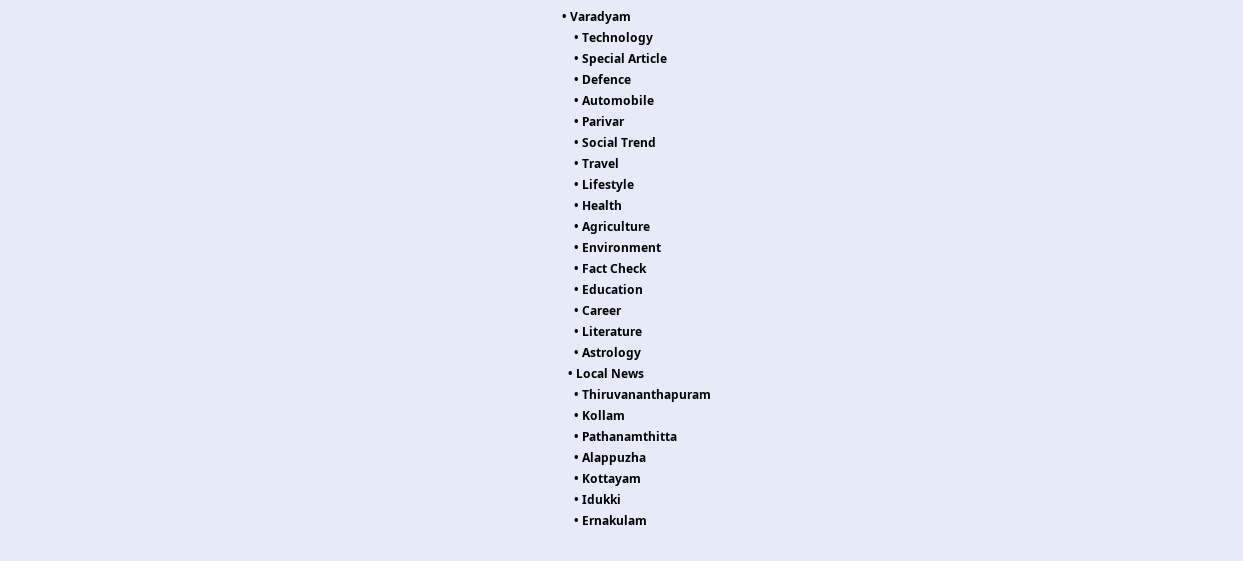• Varadyam
    • Technology
    • Special Article
    • Defence
    • Automobile
    • Parivar
    • Social Trend
    • Travel
    • Lifestyle
    • Health
    • Agriculture
    • Environment
    • Fact Check
    • Education
    • Career
    • Literature
    • Astrology
  • Local News
    • Thiruvananthapuram
    • Kollam
    • Pathanamthitta
    • Alappuzha
    • Kottayam
    • Idukki
    • Ernakulam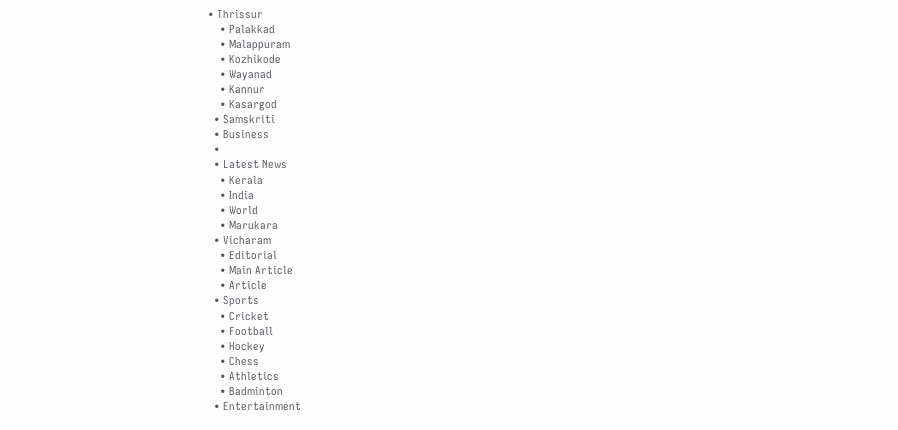• Thrissur
    • Palakkad
    • Malappuram
    • Kozhikode
    • Wayanad
    • Kannur
    • Kasargod
  • Samskriti
  • Business
  •
  • Latest News
    • Kerala
    • India
    • World
    • Marukara
  • Vicharam
    • Editorial
    • Main Article
    • Article
  • Sports
    • Cricket
    • Football
    • Hockey
    • Chess
    • Athletics
    • Badminton
  • Entertainment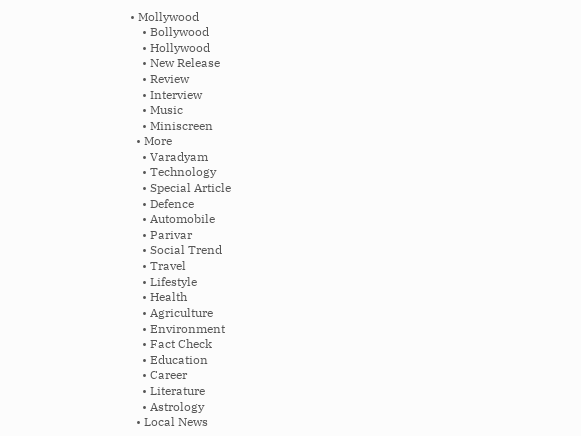• Mollywood
    • Bollywood
    • Hollywood
    • New Release
    • Review
    • Interview
    • Music
    • Miniscreen
  • More
    • Varadyam
    • Technology
    • Special Article
    • Defence
    • Automobile
    • Parivar
    • Social Trend
    • Travel
    • Lifestyle
    • Health
    • Agriculture
    • Environment
    • Fact Check
    • Education
    • Career
    • Literature
    • Astrology
  • Local News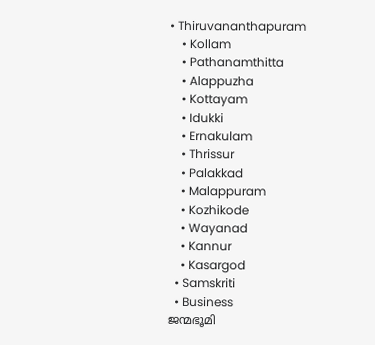• Thiruvananthapuram
    • Kollam
    • Pathanamthitta
    • Alappuzha
    • Kottayam
    • Idukki
    • Ernakulam
    • Thrissur
    • Palakkad
    • Malappuram
    • Kozhikode
    • Wayanad
    • Kannur
    • Kasargod
  • Samskriti
  • Business
ജന്മഭൂമി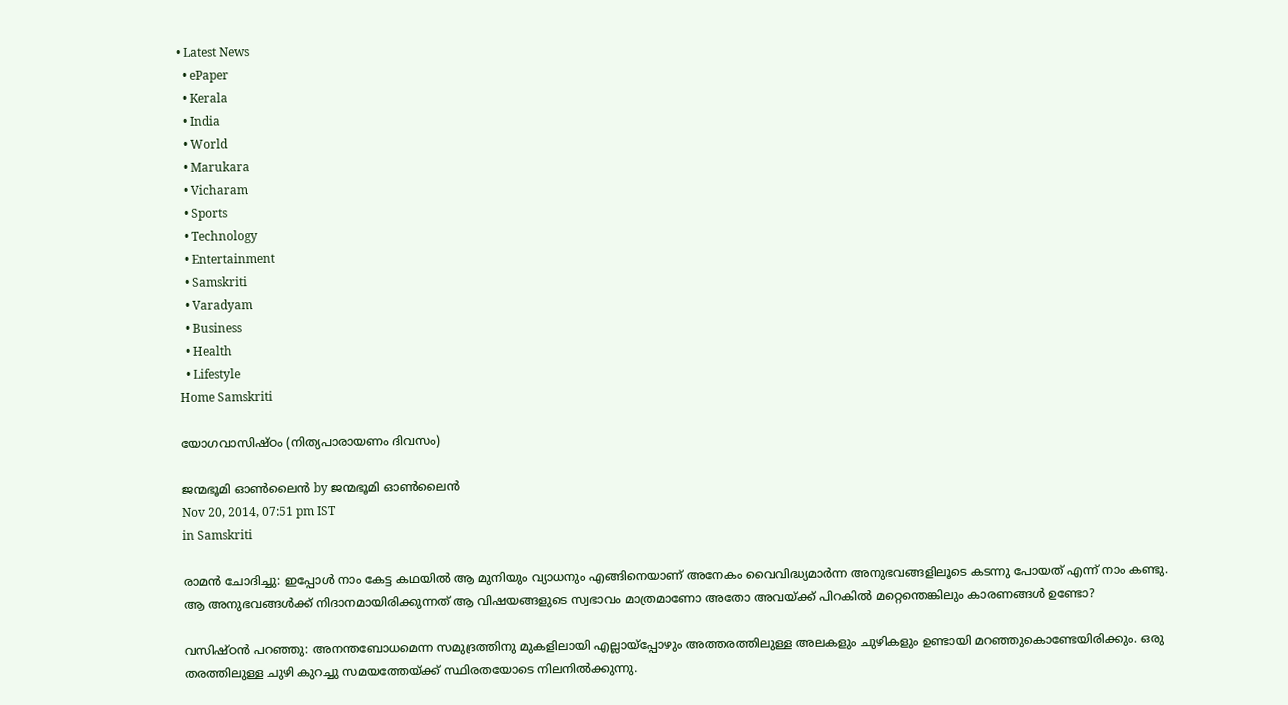• Latest News
  • ePaper
  • Kerala
  • India
  • World
  • Marukara
  • Vicharam
  • Sports
  • Technology
  • Entertainment
  • Samskriti
  • Varadyam
  • Business
  • Health
  • Lifestyle
Home Samskriti

യോഗവാസിഷ്ഠം (നിത്യപാരായണം ദിവസം)

ജന്മഭൂമി ഓണ്‍ലൈന്‍ by ജന്മഭൂമി ഓണ്‍ലൈന്‍
Nov 20, 2014, 07:51 pm IST
in Samskriti

രാമന്‍ ചോദിച്ചു: ഇപ്പോള്‍ നാം കേട്ട കഥയില്‍ ആ മുനിയും വ്യാധനും എങ്ങിനെയാണ് അനേകം വൈവിദ്ധ്യമാര്‍ന്ന അനുഭവങ്ങളിലൂടെ കടന്നു പോയത് എന്ന് നാം കണ്ടു. ആ അനുഭവങ്ങള്‍ക്ക് നിദാനമായിരിക്കുന്നത് ആ വിഷയങ്ങളുടെ സ്വഭാവം മാത്രമാണോ അതോ അവയ്‌ക്ക് പിറകില്‍ മറ്റെന്തെങ്കിലും കാരണങ്ങള്‍ ഉണ്ടോ?

വസിഷ്ഠന്‍ പറഞ്ഞു: അനന്തബോധമെന്ന സമുദ്രത്തിനു മുകളിലായി എല്ലായ്‌പ്പോഴും അത്തരത്തിലുള്ള അലകളും ചുഴികളും ഉണ്ടായി മറഞ്ഞുകൊണ്ടേയിരിക്കും. ഒരു തരത്തിലുള്ള ചുഴി കുറച്ചു സമയത്തേയ്‌ക്ക് സ്ഥിരതയോടെ നിലനില്‍ക്കുന്നു.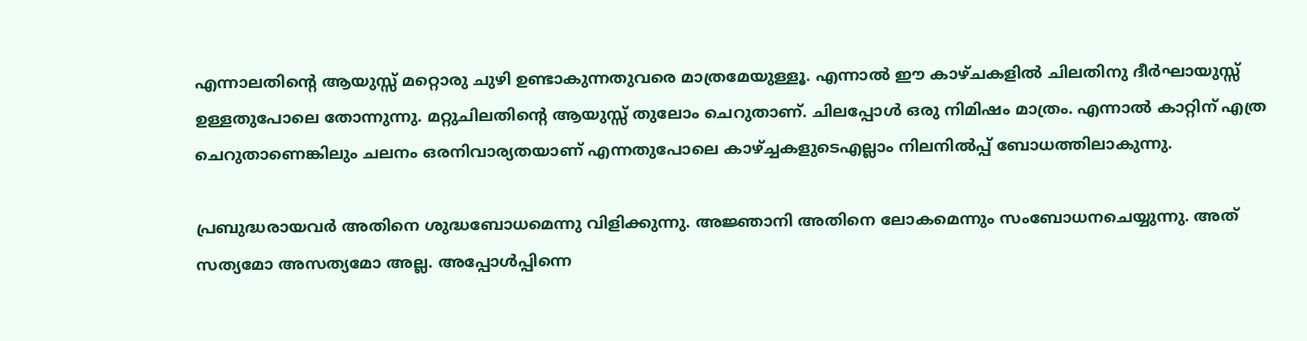എന്നാലതിന്റെ ആയുസ്സ് മറ്റൊരു ചുഴി ഉണ്ടാകുന്നതുവരെ മാത്രമേയുള്ളൂ. എന്നാല്‍ ഈ കാഴ്ചകളില്‍ ചിലതിനു ദീര്‍ഘായുസ്സ് ഉള്ളതുപോലെ തോന്നുന്നു. മറ്റുചിലതിന്റെ ആയുസ്സ് തുലോം ചെറുതാണ്. ചിലപ്പോള്‍ ഒരു നിമിഷം മാത്രം. എന്നാല്‍ കാറ്റിന് എത്ര ചെറുതാണെങ്കിലും ചലനം ഒരനിവാര്യതയാണ് എന്നതുപോലെ കാഴ്‌ച്ചകളുടെഎല്ലാം നിലനില്‍പ്പ് ബോധത്തിലാകുന്നു.

പ്രബുദ്ധരായവര്‍ അതിനെ ശുദ്ധബോധമെന്നു വിളിക്കുന്നു. അജ്ഞാനി അതിനെ ലോകമെന്നും സംബോധനചെയ്യുന്നു. അത് സത്യമോ അസത്യമോ അല്ല. അപ്പോള്‍പ്പിന്നെ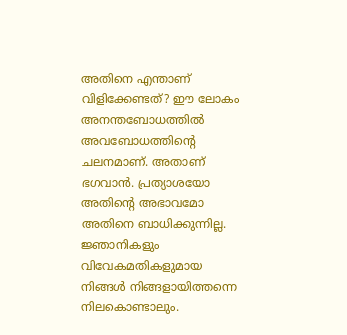അതിനെ എന്താണ് വിളിക്കേണ്ടത്? ഈ ലോകം അനന്തബോധത്തില്‍ അവബോധത്തിന്റെ ചലനമാണ്. അതാണ് ഭഗവാന്‍. പ്രത്യാശയോ അതിന്റെ അഭാവമോ അതിനെ ബാധിക്കുന്നില്ല. ജ്ഞാനികളും വിവേകമതികളുമായ നിങ്ങള്‍ നിങ്ങളായിത്തന്നെ നിലകൊണ്ടാലും.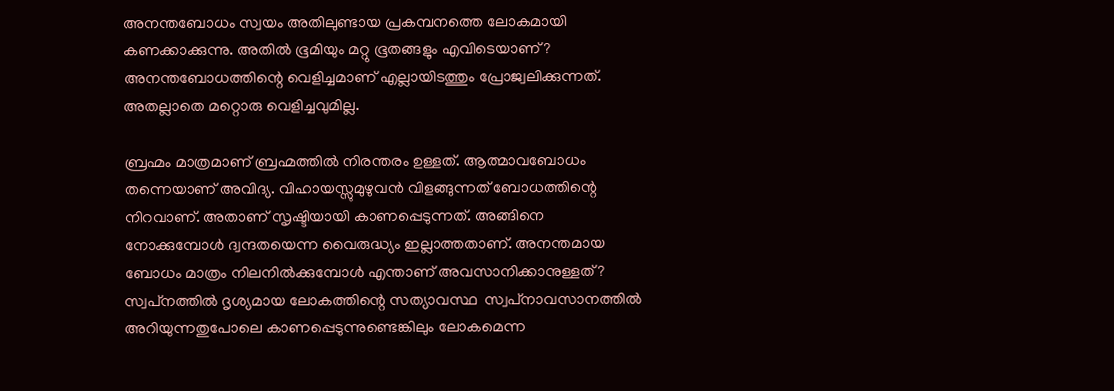അനന്തബോധം സ്വയം അതിലുണ്ടായ പ്രകമ്പനത്തെ ലോകമായി കണക്കാക്കുന്നു. അതില്‍ ഭൂമിയും മറ്റു ഭൂതങ്ങളും എവിടെയാണ്? അനന്തബോധത്തിന്റെ വെളിച്ചമാണ് എല്ലായിടത്തും പ്രോജ്വലിക്കുന്നത്. അതല്ലാതെ മറ്റൊരു വെളിച്ചവുമില്ല.

ബ്രഹ്മം മാത്രമാണ് ബ്രഹ്മത്തില്‍ നിരന്തരം ഉള്ളത്. ആത്മാവബോധം തന്നെയാണ് അവിദ്യ. വിഹായസ്സുമുഴുവന്‍ വിളങ്ങുന്നത് ബോധത്തിന്റെ നിറവാണ്. അതാണ് സൃഷ്ടിയായി കാണപ്പെടുന്നത്. അങ്ങിനെ നോക്കുമ്പോള്‍ ദ്വന്ദതയെന്ന വൈരുദ്ധ്യം ഇല്ലാത്തതാണ്. അനന്തമായ ബോധം മാത്രം നിലനില്‍ക്കുമ്പോള്‍ എന്താണ് അവസാനിക്കാനുള്ളത്? സ്വപ്‌നത്തില്‍ ദൃശ്യമായ ലോകത്തിന്റെ സത്യാവസ്ഥ  സ്വപ്‌നാവസാനത്തില്‍ അറിയുന്നതുപോലെ കാണപ്പെടുന്നുണ്ടെങ്കിലും ലോകമെന്ന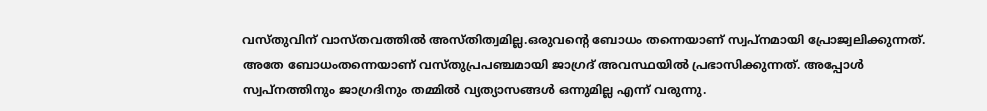വസ്തുവിന് വാസ്തവത്തില്‍ അസ്തിത്വമില്ല.ഒരുവന്റെ ബോധം തന്നെയാണ് സ്വപ്‌നമായി പ്രോജ്വലിക്കുന്നത്. അതേ ബോധംതന്നെയാണ് വസ്തുപ്രപഞ്ചമായി ജാഗ്രദ് അവസ്ഥയില്‍ പ്രഭാസിക്കുന്നത്. അപ്പോള്‍ സ്വപ്‌നത്തിനും ജാഗ്രദിനും തമ്മില്‍ വ്യത്യാസങ്ങള്‍ ഒന്നുമില്ല എന്ന് വരുന്നു.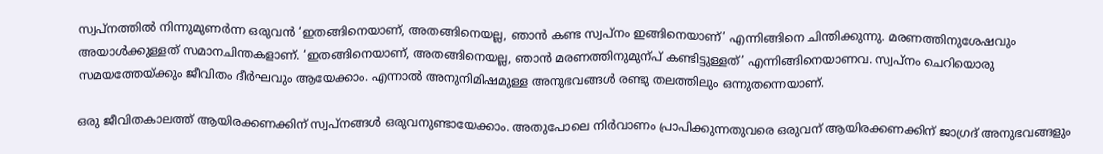സ്വപ്‌നത്തില്‍ നിന്നുമുണര്‍ന്ന ഒരുവന്‍ ‘ഇതങ്ങിനെയാണ്, അതങ്ങിനെയല്ല, ഞാന്‍ കണ്ട സ്വപ്‌നം ഇങ്ങിനെയാണ്’ എന്നിങ്ങിനെ ചിന്തിക്കുന്നു. മരണത്തിനുശേഷവും അയാള്‍ക്കുള്ളത് സമാനചിന്തകളാണ്. ‘ഇതങ്ങിനെയാണ്, അതങ്ങിനെയല്ല, ഞാന്‍ മരണത്തിനുമുന്പ് കണ്ടിട്ടുള്ളത്’ എന്നിങ്ങിനെയാണവ. സ്വപ്‌നം ചെറിയൊരു സമയത്തേയ്‌ക്കും ജീവിതം ദീര്‍ഘവും ആയേക്കാം. എന്നാല്‍ അനുനിമിഷമുള്ള അനുഭവങ്ങള്‍ രണ്ടു തലത്തിലും ഒന്നുതന്നെയാണ്.

ഒരു ജീവിതകാലത്ത് ആയിരക്കണക്കിന് സ്വപ്‌നങ്ങള്‍ ഒരുവനുണ്ടായേക്കാം. അതുപോലെ നിര്‍വാണം പ്രാപിക്കുന്നതുവരെ ഒരുവന് ആയിരക്കണക്കിന് ജാഗ്രദ് അനുഭവങ്ങളും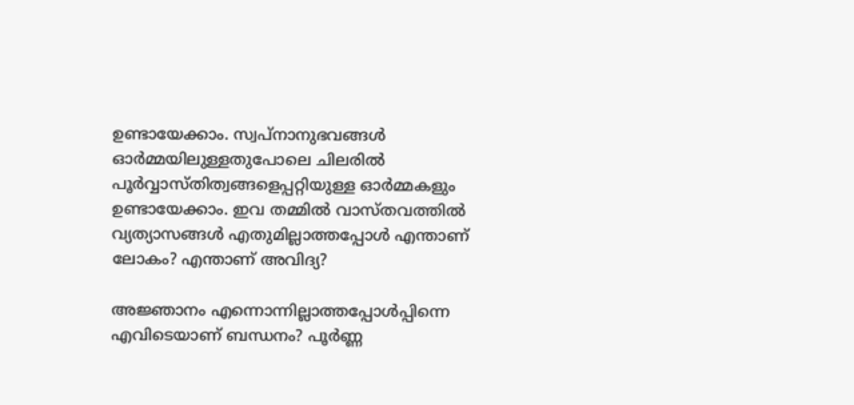ഉണ്ടായേക്കാം. സ്വപ്‌നാനുഭവങ്ങള്‍ ഓര്‍മ്മയിലുള്ളതുപോലെ ചിലരില്‍ പൂര്‍വ്വാസ്തിത്വങ്ങളെപ്പറ്റിയുള്ള ഓര്‍മ്മകളും ഉണ്ടായേക്കാം. ഇവ തമ്മില്‍ വാസ്തവത്തില്‍ വ്യത്യാസങ്ങള്‍ എതുമില്ലാത്തപ്പോള്‍ എന്താണ് ലോകം? എന്താണ് അവിദ്യ?

അജ്ഞാനം എന്നൊന്നില്ലാത്തപ്പോള്‍പ്പിന്നെ എവിടെയാണ് ബന്ധനം? പൂര്‍ണ്ണ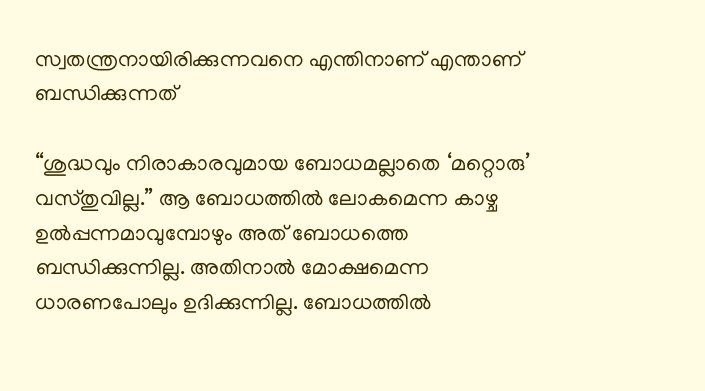സ്വതന്ത്രനായിരിക്കുന്നവനെ എന്തിനാണ് എന്താണ് ബന്ധിക്കുന്നത്

“ശുദ്ധവും നിരാകാരവുമായ ബോധമല്ലാതെ ‘മറ്റൊരു’ വസ്തുവില്ല.” ആ ബോധത്തില്‍ ലോകമെന്ന കാഴ്ച ഉല്‍പ്പന്നമാവുമ്പോഴും അത് ബോധത്തെ ബന്ധിക്കുന്നില്ല. അതിനാല്‍ മോക്ഷമെന്ന ധാരണപോലും ഉദിക്കുന്നില്ല. ബോധത്തില്‍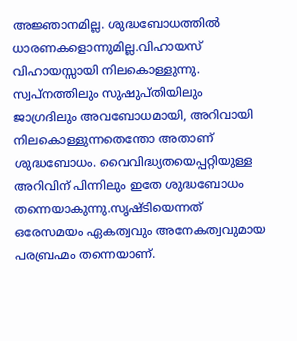അജ്ഞാനമില്ല. ശുദ്ധബോധത്തില്‍ ധാരണകളൊന്നുമില്ല.വിഹായസ് വിഹായസ്സായി നിലകൊള്ളുന്നു. സ്വപ്‌നത്തിലും സുഷുപ്തിയിലും ജാഗ്രദിലും അവബോധമായി, അറിവായി നിലകൊള്ളുന്നതെന്തോ അതാണ് ശുദ്ധബോധം. വൈവിദ്ധ്യതയെപ്പറ്റിയുള്ള അറിവിന് പിന്നിലും ഇതേ ശുദ്ധബോധം തന്നെയാകുന്നു.സൃഷ്ടിയെന്നത് ഒരേസമയം ഏകത്വവും അനേകത്വവുമായ പരബ്രഹ്മം തന്നെയാണ്.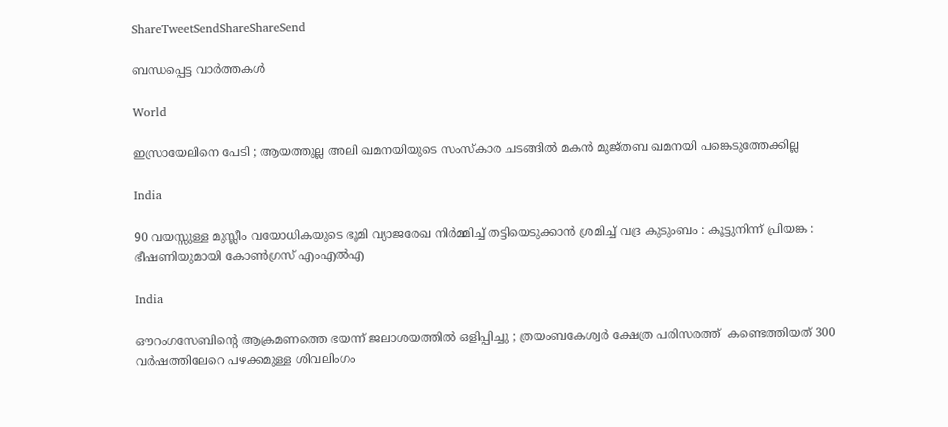ShareTweetSendShareShareSend

ബന്ധപ്പെട്ട വാര്‍ത്തകള്‍

World

ഇസ്രായേലിനെ പേടി ; ആയത്തുല്ല അലി ഖമനയിയുടെ സംസ്കാര ചടങ്ങിൽ മകൻ മുജ്തബ ഖമനയി പങ്കെടുത്തേക്കില്ല

India

90 വയസ്സുള്ള മുസ്ലീം വയോധികയുടെ ഭൂമി വ്യാജരേഖ നിർമ്മിച്ച് തട്ടിയെടുക്കാൻ ശ്രമിച്ച് വദ്ര കുടുംബം : കൂട്ടുനിന്ന് പ്രിയങ്ക : ഭീഷണിയുമായി കോൺഗ്രസ് എംഎൽഎ

India

ഔറംഗസേബിന്റെ ആക്രമണത്തെ ഭയന്ന് ജലാശയത്തിൽ ഒളിപ്പിച്ചു ; ത്രയംബകേശ്വർ ക്ഷേത്ര പരിസരത്ത്  കണ്ടെത്തിയത് 300 വർഷത്തിലേറെ പഴക്കമുള്ള ശിവലിംഗം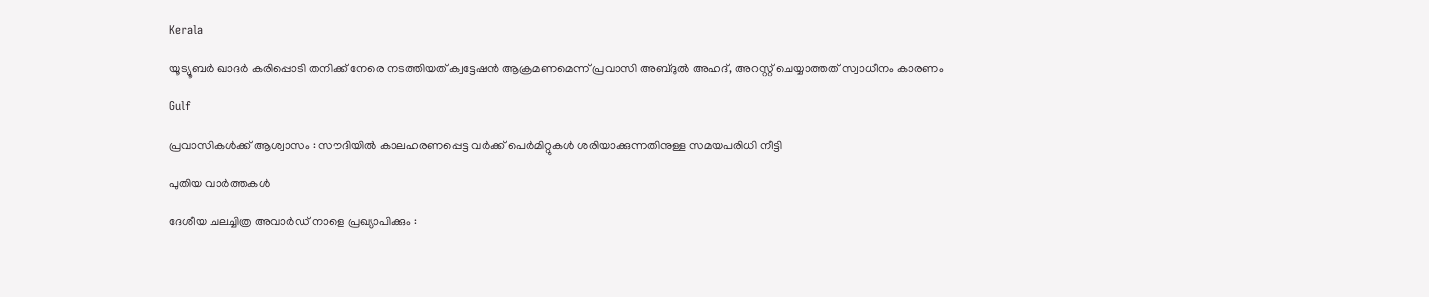Kerala

യൂട്യൂബര്‍ ഖാദര്‍ കരിപ്പൊടി തനിക്ക് നേരെ നടത്തിയത് ക്വട്ടേഷന്‍ ആക്രമണമെന്ന് പ്രവാസി അബ്ദുല്‍ അഹദ്, അറസ്റ്റ് ചെയ്യാത്തത് സ്വാധീനം കാരണം

Gulf

പ്രവാസികൾക്ക് ആശ്വാസം : സൗദിയിൽ കാലഹരണപ്പെട്ട വർക്ക് പെർമിറ്റുകൾ ശരിയാക്കുന്നതിനുള്ള സമയപരിധി നീട്ടി

പുതിയ വാര്‍ത്തകള്‍

ദേശീയ ചലച്ചിത്ര അവാര്‍ഡ് നാളെ പ്രഖ്യാപിക്കും :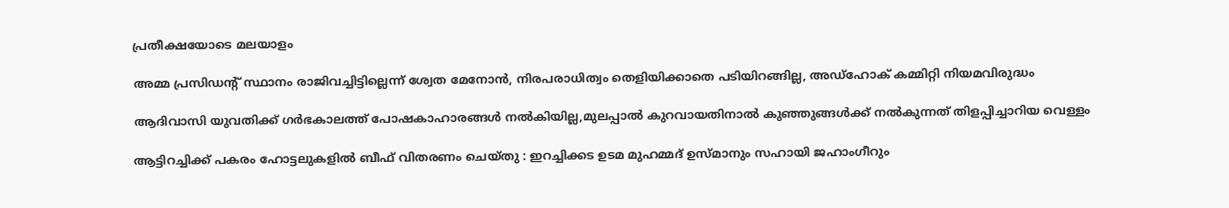പ്രതീക്ഷയോടെ മലയാളം

അമ്മ പ്രസിഡന്റ് സ്ഥാനം രാജിവച്ചിട്ടില്ലെന്ന് ശ്വേത മേനോന്‍, നിരപരാധിത്വം തെളിയിക്കാതെ പടിയിറങ്ങില്ല, അഡ്‌ഹോക് കമ്മിറ്റി നിയമവിരുദ്ധം

ആദിവാസി യുവതിക്ക് ഗര്‍ഭകാലത്ത് പോഷകാഹാരങ്ങള്‍ നല്‍കിയില്ല,മുലപ്പാല്‍ കുറവായതിനാല്‍ കുഞ്ഞുങ്ങള്‍ക്ക് നല്‍കുന്നത് തിളപ്പിച്ചാറിയ വെള്ളം

ആട്ടിറച്ചിക്ക് പകരം ഹോട്ടലുകളിൽ ബീഫ് വിതരണം ചെയ്തു : ഇറച്ചിക്കട ഉടമ മുഹമ്മദ് ഉസ്മാനും സഹായി ജഹാംഗീറും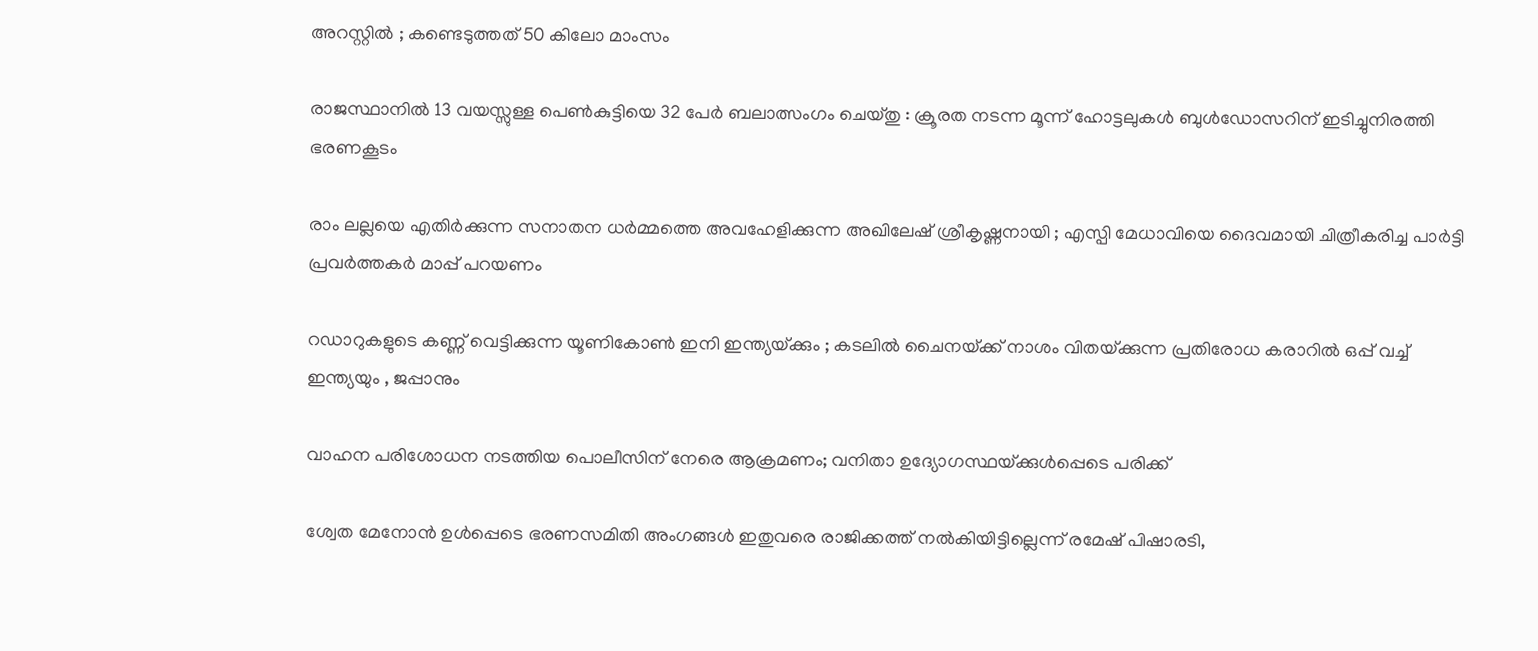അറസ്റ്റിൽ ; കണ്ടെടുത്തത് 50 കിലോ മാംസം

രാജസ്ഥാനിൽ 13 വയസ്സുള്ള പെൺകുട്ടിയെ 32 പേർ ബലാത്സംഗം ചെയ്തു : ക്രൂരത നടന്ന മൂന്ന് ഹോട്ടലുകൾ ബുൾഡോസറിന് ഇടിച്ചുനിരത്തി ഭരണകൂടം

രാം ലല്ലയെ എതിർക്കുന്ന സനാതന ധർമ്മത്തെ അവഹേളിക്കുന്ന അഖിലേഷ് ശ്രീകൃഷ്ണനായി ; എസ്പി മേധാവിയെ ദൈവമായി ചിത്രീകരിച്ച പാർട്ടി പ്രവർത്തകർ മാപ്പ് പറയണം

റഡാറുകളുടെ കണ്ണ് വെട്ടിക്കുന്ന യൂണികോൺ ഇനി ഇന്ത്യയ്‌ക്കും ; കടലിൽ ചൈനയ്‌ക്ക് നാശം വിതയ്‌ക്കുന്ന പ്രതിരോധ കരാറിൽ ഒപ്പ് വച്ച് ഇന്ത്യയും , ജപ്പാനും

വാഹന പരിശോധന നടത്തിയ പൊലീസിന് നേരെ ആക്രമണം; വനിതാ ഉദ്യോഗസ്ഥയ്‌ക്കുള്‍പ്പെടെ പരിക്ക്

ശ്വേത മേനോന്‍ ഉള്‍പ്പെടെ ഭരണസമിതി അംഗങ്ങള്‍ ഇതുവരെ രാജിക്കത്ത് നല്‍കിയിട്ടില്ലെന്ന് രമേഷ് പിഷാരടി,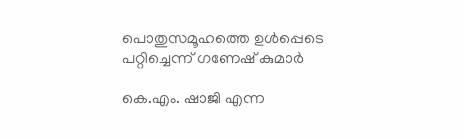പൊതുസമൂഹത്തെ ഉള്‍പ്പെടെ പറ്റിച്ചെന്ന് ഗണേഷ് കുമാര്‍

കെ.എം. ഷാജി എന്ന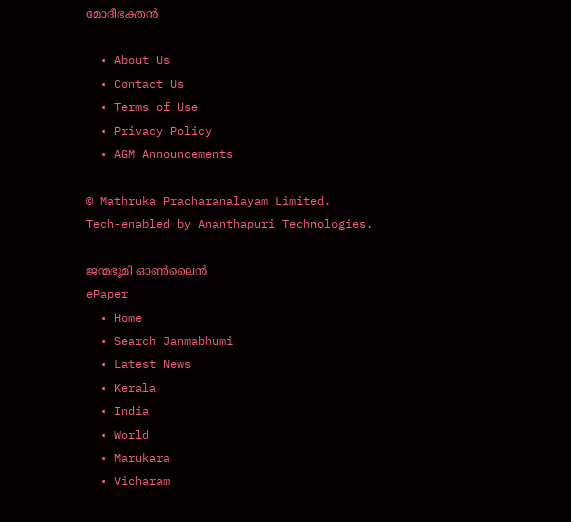മോദീഭക്തന്‍

  • About Us
  • Contact Us
  • Terms of Use
  • Privacy Policy
  • AGM Announcements

© Mathruka Pracharanalayam Limited.
Tech-enabled by Ananthapuri Technologies.

ജന്മഭൂമി ഓണ്‍ലൈന്‍
ePaper
  • Home
  • Search Janmabhumi
  • Latest News
  • Kerala
  • India
  • World
  • Marukara
  • Vicharam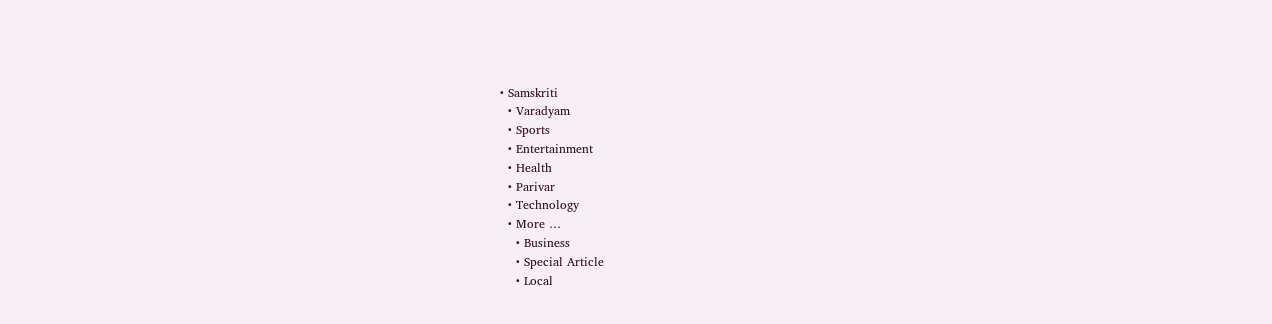• Samskriti
  • Varadyam
  • Sports
  • Entertainment
  • Health
  • Parivar
  • Technology
  • More …
    • Business
    • Special Article
    • Local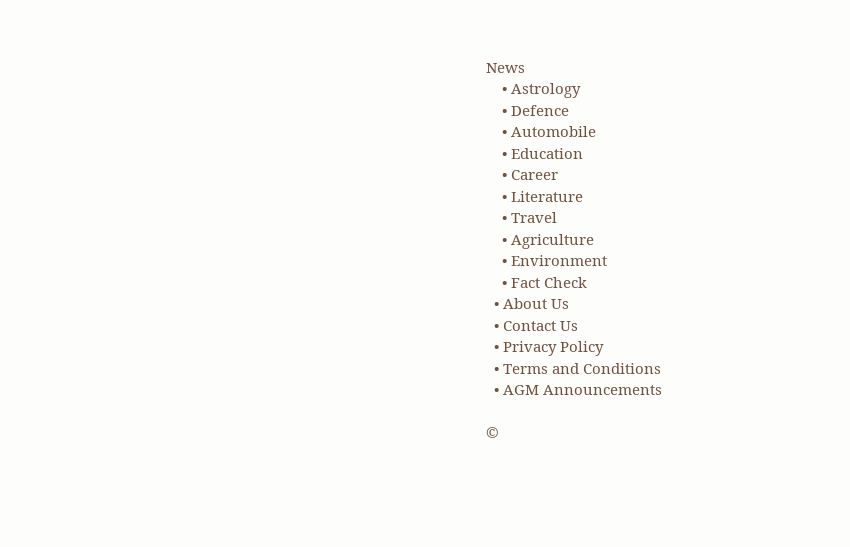News
    • Astrology
    • Defence
    • Automobile
    • Education
    • Career
    • Literature
    • Travel
    • Agriculture
    • Environment
    • Fact Check
  • About Us
  • Contact Us
  • Privacy Policy
  • Terms and Conditions
  • AGM Announcements

©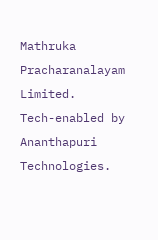Mathruka Pracharanalayam Limited.
Tech-enabled by Ananthapuri Technologies.